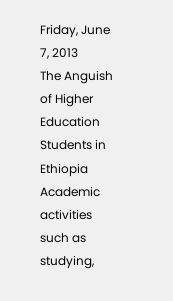Friday, June 7, 2013
The Anguish of Higher Education Students in Ethiopia
Academic activities such as studying,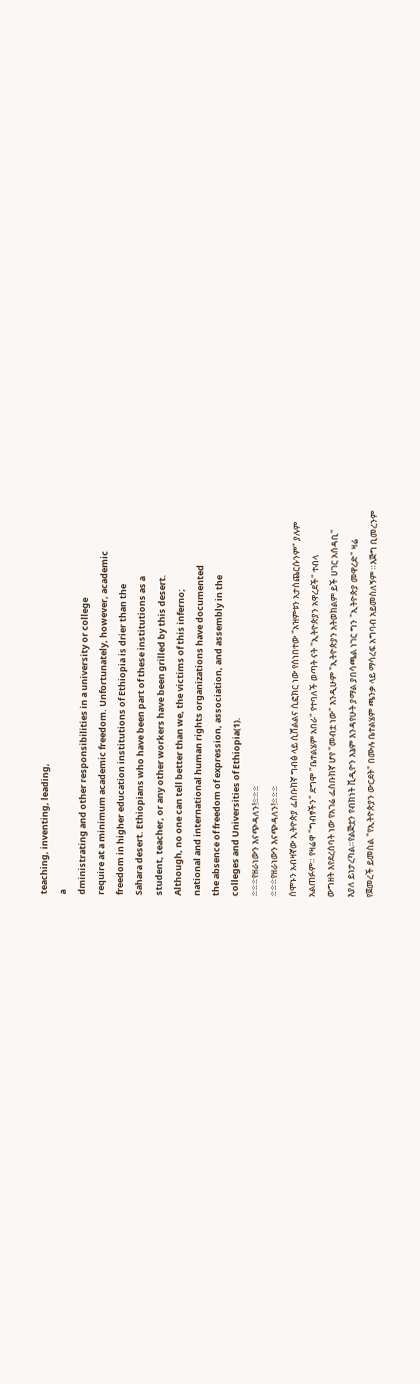teaching, inventing, leading,
a
dministrating and other responsibilities in a university or college
require at a minimum academic freedom. Unfortunately, however, academic
freedom in higher education institutions of Ethiopia is drier than the
Sahara desert. Ethiopians who have been part of these institutions as a
student, teacher, or any other workers have been grilled by this desert.
Although, no one can tell better than we, the victims of this inferno;
national and international human rights organizations have documented
the absence of freedom of expression, association, and assembly in the
colleges and Universities of Ethiopia(1).
፨፨፨የዘራነውን እናጭዳለን!፨፨፨
፨፨፨የዘራነውን እናጭዳለን!፨፨፨
ሰሞኑን አብዛኛው ኢትዮጵያ ፌስቡከኛ ግብፅ ላይ ሲሸልልና ሲፎክር ነው የሰነበተው "አዝምቱን አታስጨርሱንም" ያሉም
አልጠፉም። የዛሬዋ "ግብፃችን" ደግሞ "ቤተልሄም አበራ" የተባለች ወጣት ናት "ኢትዮጵያን አዋረደች" ተብላ
ውግዘት እየደረሰባት ነው የአገሬ ፌስቡከኛ ሆየ "መብቷ ነው" እንዲሁም "ኢትዮጵያን አትወክልም ይች ሀገር አሰዳቢ"
እያለ ይነታረካል።የልጅቷን የብክነት ቪዲዮን እኔም እንዳየሁት ያማል ያበሳጫል ነገር ግን "ኢትዮጵያ መዋረድ" ዛሬ
የጀመረች ይመስል "የኢትዮጵያን ውርደት" በሙሉ ቤተልሄም ጫንቃ ላይ ማሳረፍ አግባብ አይመስለኝም ።እጅግ ቢመረንም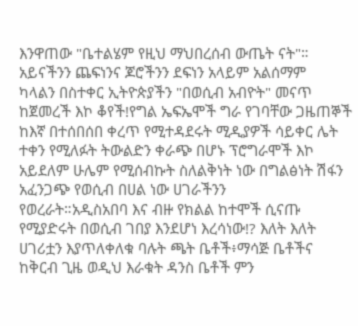እንዋጠው "ቤተልሄም የዚህ ማህበረሰብ ውጤት ናት"። አይናችንን ጨፍነንና ጆሮችንን ደፍነን አላይም አልሰማም
ካላልን በስተቀር ኢትዮጵያችን "በወሲብ አብዮት" መናጥ ከጀመረች እኮ ቆየች!የግል ኤፍኤሞች ግራ የገባቸው ጋዜጠኞች
ከእኛ በተሰበሰበ ቀረጥ የሚተዳደሩት ሚዲያዎች ሳይቀር ሌት ተቀን የሚለፉት ትውልድን ቀራጭ በሆኑ ፕሮግራሞች እኮ
አይደለም ሁሌም የሚሰብኩት ስለልቅነት ነው በግልፅነት ሽፋን አፈንጋጭ የወሲብ በሀል ነው ሀገራችንን
የወረራት።አዲስአበባ እና ብዙ የክልል ከተሞች ሲናጡ የሚያድሩት በወሲብ ገበያ እንደሆነ እረሳነው!? እለት እለት
ሀገሪቷን እያጥለቀለቁ ባሉት ጫት ቤቶች፥ማሳጅ ቤቶችና ከቅርብ ጊዜ ወዲህ እራቁት ዳንስ ቤቶች ምን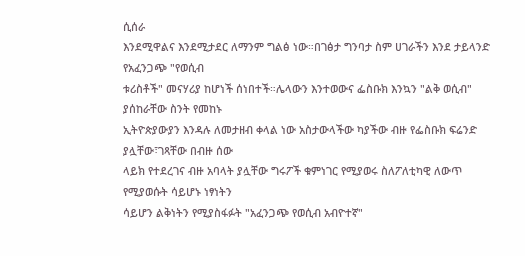ሲሰራ
እንደሚዋልና እንደሚታደር ለማንም ግልፅ ነው።በገፅታ ግንባታ ስም ሀገራችን እንደ ታይላንድ የአፈንጋጭ "የወሲብ
ቱሪስቶች" መናሃሪያ ከሆነች ሰነበተች።ሌላውን እንተወውና ፌስቡክ እንኳን "ልቅ ወሲብ" ያሰከራቸው ስንት የመከኑ
ኢትዮጵያውያን እንዳሉ ለመታዘብ ቀላል ነው አስታውላችው ካያችው ብዙ የፌስቡክ ፍሬንድ ያሏቸው፣ገጻቸው በብዙ ሰው
ላይክ የተደረገና ብዙ አባላት ያሏቸው ግሩፖች ቁምነገር የሚያወሩ ስለፖለቲካዊ ለውጥ የሚያወሱት ሳይሆኑ ነፃነትን
ሳይሆን ልቅነትን የሚያስፋፉት "አፈንጋጭ የወሲብ አብዮተኛ"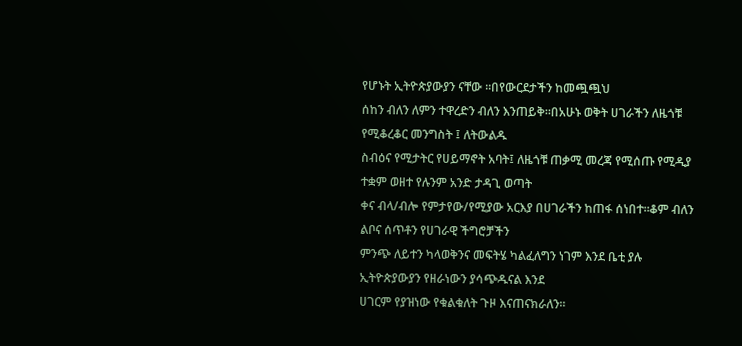የሆኑት ኢትዮጵያውያን ናቸው ።በየውርደታችን ከመጯጯህ
ሰከን ብለን ለምን ተዋረድን ብለን እንጠይቅ።በአሁኑ ወቅት ሀገራችን ለዜጎቹ የሚቆረቆር መንግስት ፤ ለትውልዱ
ስብዕና የሚታትር የሀይማኖት አባት፤ ለዜጎቹ ጠቃሚ መረጃ የሚሰጡ የሚዲያ ተቋም ወዘተ የሉንም አንድ ታዳጊ ወጣት
ቀና ብላ/ብሎ የምታየው/የሚያው አርእያ በሀገራችን ከጠፋ ሰነበተ።ቆም ብለን ልቦና ሰጥቶን የሀገራዊ ችግሮቻችን
ምንጭ ለይተን ካላወቅንና መፍትሄ ካልፈለግን ነገም እንደ ቤቲ ያሉ ኢትዮጵያውያን የዘራነውን ያሳጭዱናል እንደ
ሀገርም የያዝነው የቁልቁለት ጉዞ እናጠናክራለን።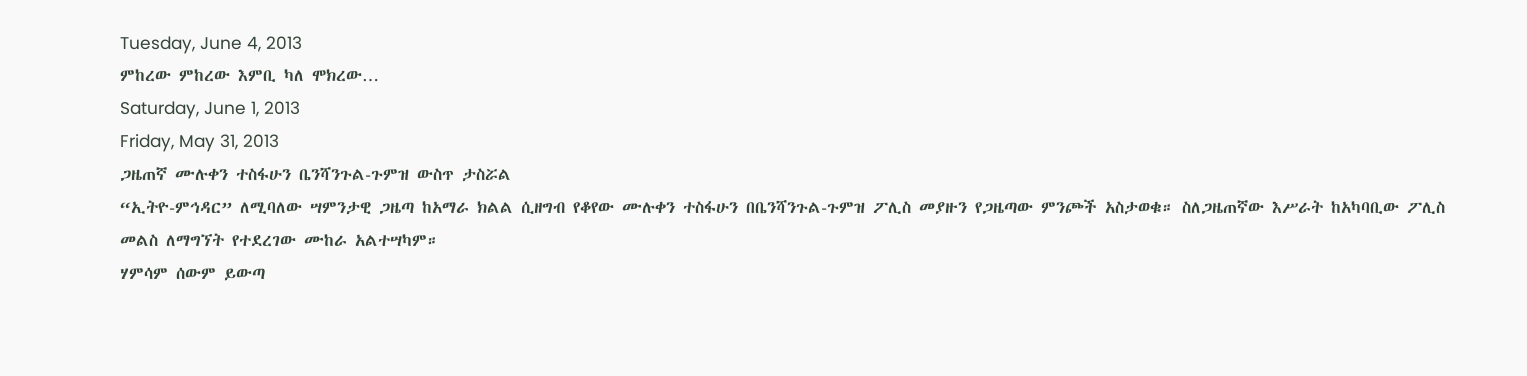Tuesday, June 4, 2013
ምከረው ምከረው እምቢ ካለ ሞክረው…
Saturday, June 1, 2013
Friday, May 31, 2013
ጋዜጠኛ ሙሉቀን ተስፋሁን ቤንሻንጉል-ጉምዝ ውስጥ ታስሯል
“ኢትዮ-ምኅዳር” ለሚባለው ሣምንታዊ ጋዜጣ ከአማራ ክልል ሲዘግብ የቆየው ሙሉቀን ተስፋሁን በቤንሻንጉል-ጉምዝ ፖሊስ መያዙን የጋዜጣው ምንጮች አስታወቁ። ስለጋዜጠኛው እሥራት ከአካባቢው ፖሊስ መልስ ለማግኘት የተደረገው ሙከራ አልተሣካም።
ሃምሳም ሰውም ይውጣ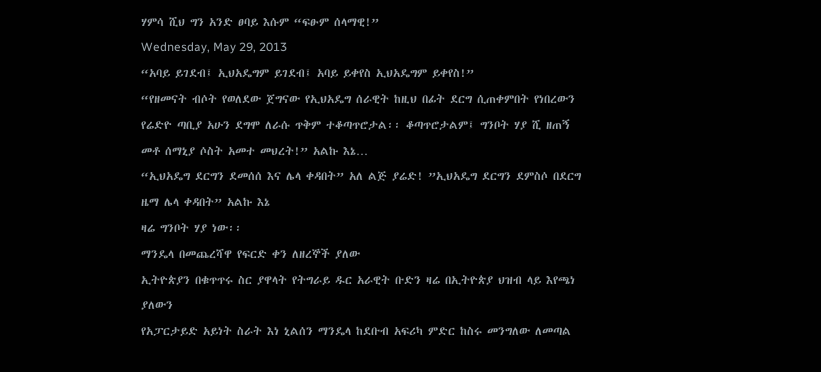ሃምሳ ሺህ ግን አንድ ፀባይ እሱም “ፍፁም ሰላማዊ!”
Wednesday, May 29, 2013
“አባይ ይገደብ፤ ኢህአዴግም ይገደብ፤ አባይ ይቀየስ ኢህአዴግም ይቀየስ!”
“የዘመናት ብሶት የወለደው ጀግናው የኢህአዴግ ሰራዊት ከዚህ በፊት ደርግ ሲጠቀምበት የነበረውን የሬድዮ ጣቢያ አሁን ደግሞ ለራሱ ጥቅም ተቆጣጥሮታል፡፡ ቆጣጥሮታልም፤ ግንቦት ሃያ ሺ ዘጠኝ መቶ ሰማኒያ ሶስት አመተ መህረት!” አልኩ እኔ…
“ኢህአዴግ ደርግን ደመሰሰ እና ሌላ ቀዳበት” አለ ልጅ ያሬድ! ”ኢህአዴግ ደርግን ደምስሶ በደርግ ዜማ ሌላ ቀዳበት” አልኩ እኔ
ዛሬ ግንቦት ሃያ ነው፡፡
ማንዴላ በመጨረሻዋ የፍርድ ቀን ለዘረኞች ያለው
ኢትዮጵያን በቁጥጥሩ ስር ያዋላት የትግራይ ዱር አራዊት ቡድን ዛሬ በኢትዮጵያ ህዝብ ላይ እየጫነ ያለውን
የአፓርታይድ አይነት ስራት እነ ኒልሰን ማንዴላ ከደቡብ አፍሪካ ምድር ከስሩ መንግለው ለመጣል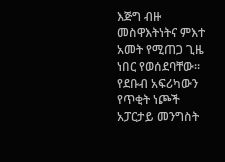እጅግ ብዙ
መስዋእትነትና ምእተ አመት የሚጠጋ ጊዜ ነበር የወሰደባቸው።
የደቡብ አፍሪካውን የጥቂት ነጮች አፓርታይ መንግስት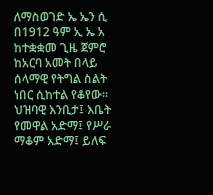ለማስወገድ ኤ ኤን ሲ በ1912 ዓም ኢ ኤ አ ከተቋቋመ ጊዜ ጀምሮ ከአርባ አመት በላይ ሰላማዊ የትግል ስልት ነበር ሲከተል የቆየው። ህዝባዊ እንቢታ፤ እቤት የመዋል አድማ፤ የሥራ ማቆም አድማ፤ ይለፍ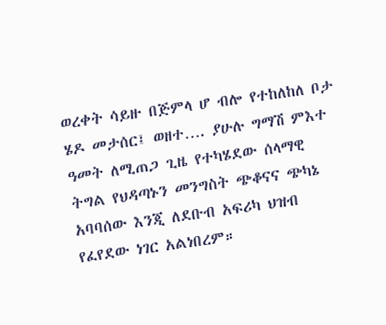ወረቀት ሳይዙ በጅምላ ሆ ብሎ የተከለከለ ቦታ ሄዶ መታሰር፤ ወዘተ…. ያሁሉ ግማሽ ምእተ ዓመት ለሚጠጋ ጊዜ የተካሄደው ሰላማዊ ትግል የህዳጣኑን መንግስት ጭቆናና ጭካኔ አባባሰው እንጂ ለደቡብ አፍሪካ ህዝብ የፈየደው ነገር አልነበረም።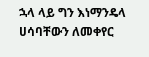ኋላ ላይ ግን እነማንዴላ ሀሳባቸውን ለመቀየር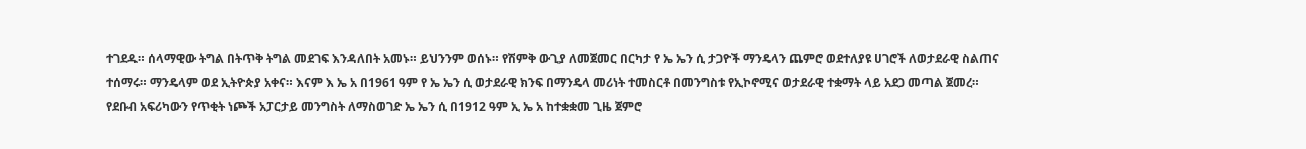ተገደዱ። ሰላማዊው ትግል በትጥቅ ትግል መደገፍ እንዳለበት አመኑ። ይህንንም ወሰኑ። የሽምቅ ውጊያ ለመጀመር በርካታ የ ኤ ኤን ሲ ታጋዮች ማንዴላን ጨምሮ ወደተለያዩ ሀገሮች ለወታደራዊ ስልጠና ተሰማሩ። ማንዴላም ወደ ኢትዮጵያ አቀና። እናም እ ኤ አ በ1961 ዓም የ ኤ ኤን ሲ ወታደራዊ ክንፍ በማንዴላ መሪነት ተመስርቶ በመንግስቱ የኢኮኖሚና ወታደራዊ ተቋማት ላይ አደጋ መጣል ጀመረ።
የደቡብ አፍሪካውን የጥቂት ነጮች አፓርታይ መንግስት ለማስወገድ ኤ ኤን ሲ በ1912 ዓም ኢ ኤ አ ከተቋቋመ ጊዜ ጀምሮ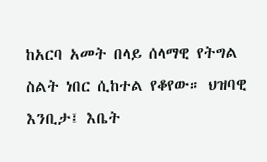ከአርባ አመት በላይ ሰላማዊ የትግል ስልት ነበር ሲከተል የቆየው። ህዝባዊ እንቢታ፤ እቤት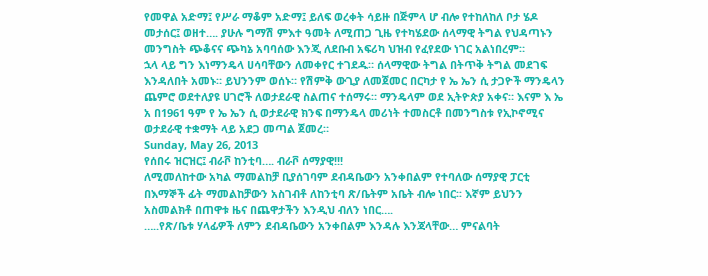የመዋል አድማ፤ የሥራ ማቆም አድማ፤ ይለፍ ወረቀት ሳይዙ በጅምላ ሆ ብሎ የተከለከለ ቦታ ሄዶ መታሰር፤ ወዘተ…. ያሁሉ ግማሽ ምእተ ዓመት ለሚጠጋ ጊዜ የተካሄደው ሰላማዊ ትግል የህዳጣኑን መንግስት ጭቆናና ጭካኔ አባባሰው እንጂ ለደቡብ አፍሪካ ህዝብ የፈየደው ነገር አልነበረም።
ኋላ ላይ ግን እነማንዴላ ሀሳባቸውን ለመቀየር ተገደዱ። ሰላማዊው ትግል በትጥቅ ትግል መደገፍ እንዳለበት አመኑ። ይህንንም ወሰኑ። የሽምቅ ውጊያ ለመጀመር በርካታ የ ኤ ኤን ሲ ታጋዮች ማንዴላን ጨምሮ ወደተለያዩ ሀገሮች ለወታደራዊ ስልጠና ተሰማሩ። ማንዴላም ወደ ኢትዮጵያ አቀና። እናም እ ኤ አ በ1961 ዓም የ ኤ ኤን ሲ ወታደራዊ ክንፍ በማንዴላ መሪነት ተመስርቶ በመንግስቱ የኢኮኖሚና ወታደራዊ ተቋማት ላይ አደጋ መጣል ጀመረ።
Sunday, May 26, 2013
የሰበሩ ዝርዝር፤ ብራቮ ከንቲባ…. ብራቮ ሰማያዊ!!!
ለሚመለከተው አካል ማመልከቻ ቢያሰገባም ደብዳቤውን አንቀበልም የተባለው ሰማያዊ ፓርቲ በእማኞች ፊት ማመልከቻውን አስገብቶ ለከንቲባ ጽ/ቤትም አቤት ብሎ ነበር፡፡ እኛም ይህንን አስመልክቶ በጠዋቱ ዜና በጨዋታችን እንዲህ ብለን ነበር….
…..የጽ/ቤቱ ሃላፊዎች ለምን ደብዳቤውን አንቀበልም እንዳሉ እንጃላቸው… ምናልባት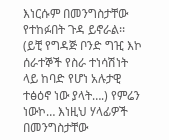እነርሱም በመንግስታቸው የተከፉበት ጉዳ ይኖራል፡፡ (ይቺ የግዳጅ ቦንድ ግዢ እኮ ሰራተኞች የስራ ተነሳሽነት ላይ ከባድ የሆነ አሉታዊ ተፅዕኖ ነው ያላት….) የምሬን ነውኮ… እነዚህ ሃላፊዎች በመንግስታቸው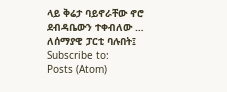ላይ ቅሬታ ባይኖራቸው ኖሮ ደብዳቤውን ተቀብለው …
ለሰማያዊ ፓርቲ ባሉበት፤
Subscribe to:
Posts (Atom)